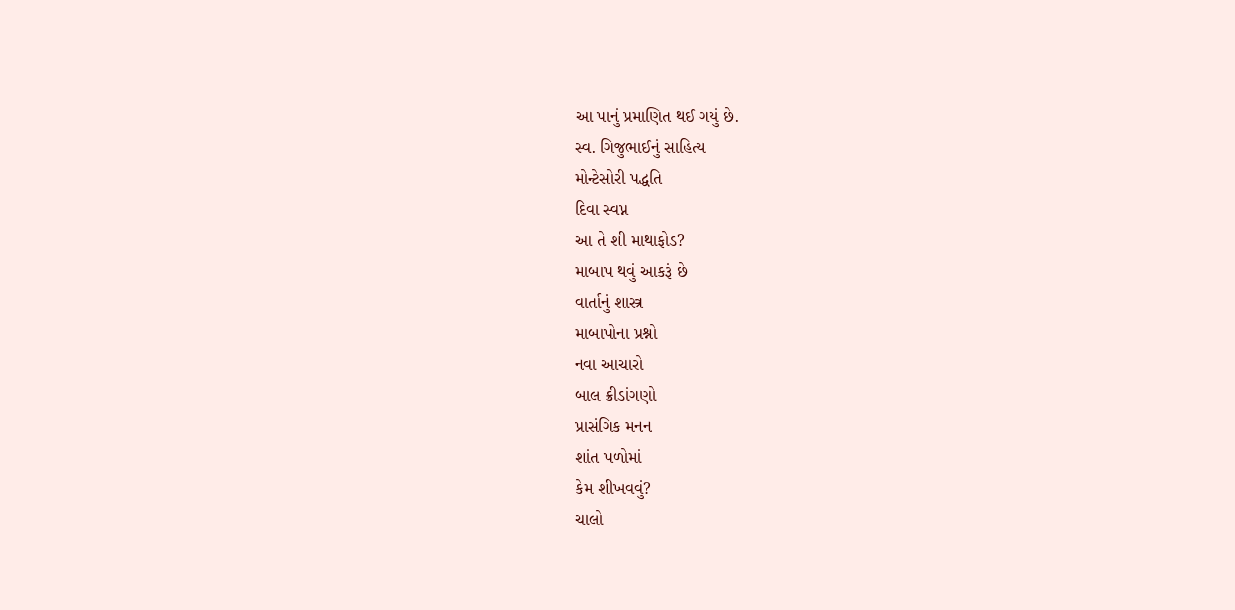આ પાનું પ્રમાણિત થઈ ગયું છે.
સ્વ. ગિજુભાઈનું સાહિત્ય
મોન્ટેસોરી પદ્ધતિ
દિવા સ્વપ્ન
આ તે શી માથાફોડ?
માબાપ થવું આકરૂં છે
વાર્તાનું શાસ્ત્ર
માબાપોના પ્રશ્નો
નવા આચારો
બાલ ક્રીડાંગણો
પ્રાસંગિક મનન
શાંત પળોમાં
કેમ શીખવવું?
ચાલો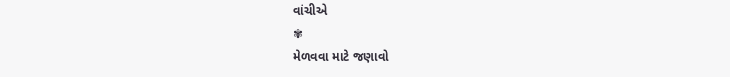વાંચીએ
✾
મેળવવા માટે જણાવો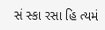સં સ્કા રસા હિ ત્યમં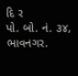દિ ર
પો. બો. નં. ૩૪, ભાવનગર.